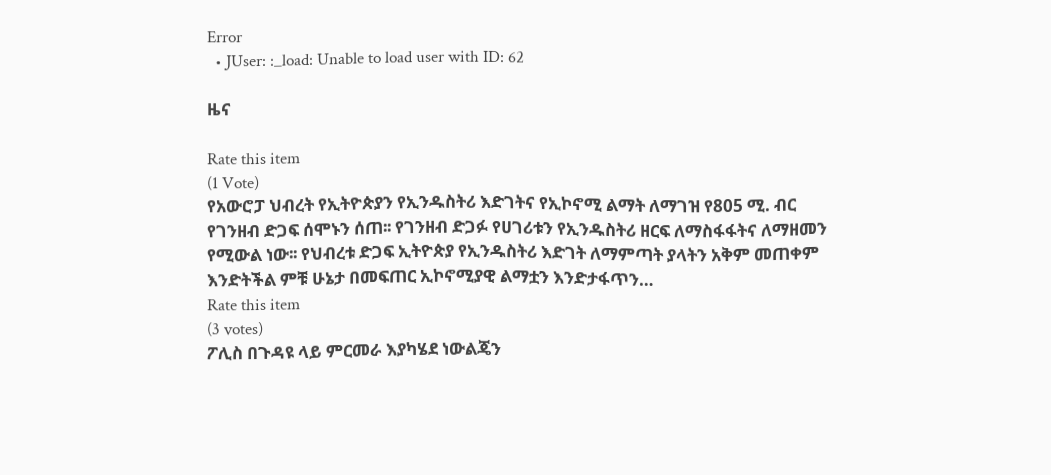Error
  • JUser: :_load: Unable to load user with ID: 62

ዜና

Rate this item
(1 Vote)
የአውሮፓ ህብረት የኢትዮጵያን የኢንዱስትሪ እድገትና የኢኮኖሚ ልማት ለማገዝ የ805 ሚ. ብር የገንዘብ ድጋፍ ሰሞኑን ሰጠ፡፡ የገንዘብ ድጋፉ የሀገሪቱን የኢንዱስትሪ ዘርፍ ለማስፋፋትና ለማዘመን የሚውል ነው፡፡ የህብረቱ ድጋፍ ኢትዮጵያ የኢንዱስትሪ እድገት ለማምጣት ያላትን አቅም መጠቀም እንድትችል ምቹ ሁኔታ በመፍጠር ኢኮኖሚያዊ ልማቷን እንድታፋጥን…
Rate this item
(3 votes)
ፖሊስ በጉዳዩ ላይ ምርመራ እያካሄደ ነውልጄን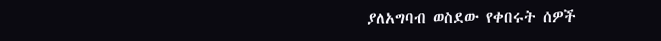ያለአግባብ ወስደው የቀበሩት ሰዎች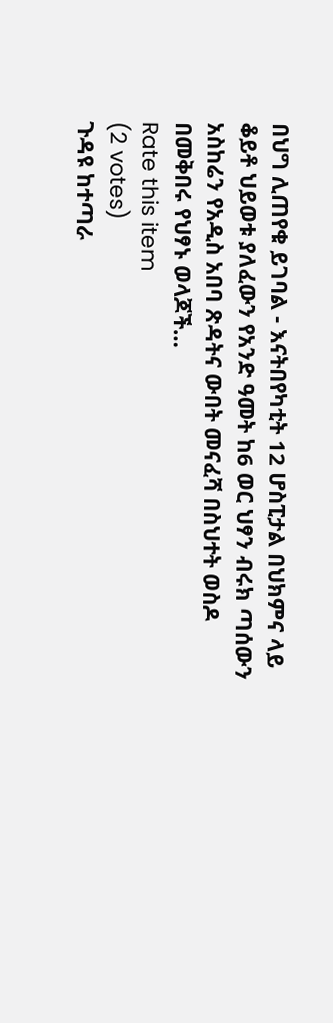በህግ ሊጠየቁ ይገባል - እናትበየካቲት 12 ሆስፒታል በህክምና ላይ ቆይቶ ህይወቱ ያለፈውን የአንድ ዓመት ከ6 ወር ህፃን ብሩክ ጣሰውን አስከሬን የአዲስ አበባ ጽዳትና ውበት መናፈሻ በስህተት ወስዶ በመቅበሩ የህፃኑ ወላጆች…
Rate this item
(2 votes)
ጉዳዩ ከተጣራ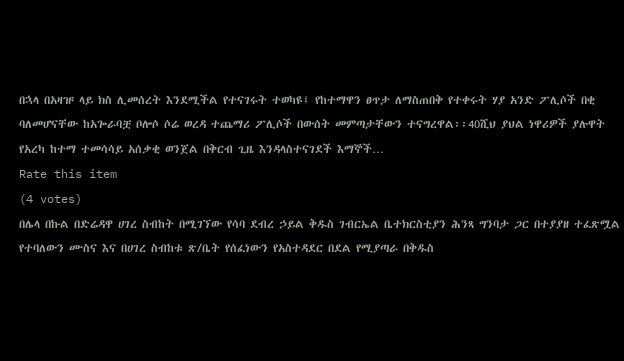በኋላ በአዛዡ ላይ ክስ ሊመሰረት እንደሚችል የተናገሩት ተወካዩ፤ የከተማዋን ፀጥታ ለማስጠበቅ የተቀሩት ሃያ አንድ ፖሊሶች በቂ ባለመሆናቸው ከአጐራባቿ ቦሎሶ ሶሬ ወረዳ ተጨማሪ ፖሊሶች በውሰት መምጣታቸውን ተናግረዋል፡፡40ሺህ ያህል ነዋሪዎች ያሉዋት የአረካ ከተማ ተመሳሳይ አሰቃቂ ወንጀል በቅርብ ጊዜ እንዳላስተናገደች እማኞች…
Rate this item
(4 votes)
በሌላ በኩል በድሬዳዋ ሀገረ ስብከት በሚገኘው የሳባ ደብረ ኃይል ቅዱስ ገብርኤል ቤተክርስቲያን ሕንጻ ግንባታ ጋር በተያያዘ ተፈጽሟል የተባለውን ሙስና እና በሀገረ ስብከቱ ጽ/ቤት የሰፈነውን የአስተዳደር በደል የሚያጣራ በቅዱስ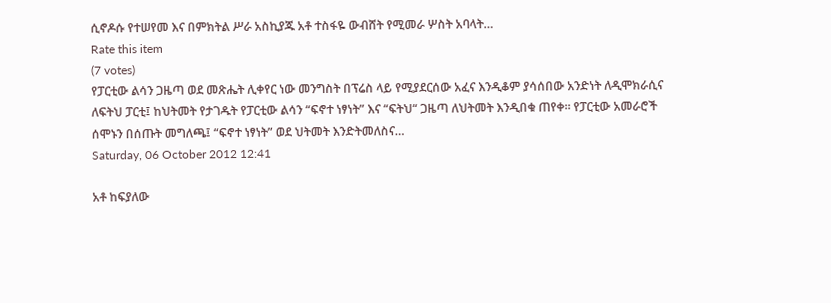ሲኖዶሱ የተሠየመ እና በምክትል ሥራ አስኪያጁ አቶ ተስፋዬ ውብሸት የሚመራ ሦስት አባላት…
Rate this item
(7 votes)
የፓርቲው ልሳን ጋዜጣ ወደ መጽሔት ሊቀየር ነው መንግስት በፕሬስ ላይ የሚያደርሰው አፈና እንዲቆም ያሳሰበው አንድነት ለዲሞክራሲና ለፍትህ ፓርቲ፤ ከህትመት የታገዱት የፓርቲው ልሳን “ፍኖተ ነፃነት” እና “ፍትህ“ ጋዜጣ ለህትመት እንዲበቁ ጠየቀ፡፡ የፓርቲው አመራሮች ሰሞኑን በሰጡት መግለጫ፤ “ፍኖተ ነፃነት” ወደ ህትመት እንድትመለስና…
Saturday, 06 October 2012 12:41

አቶ ከፍያለው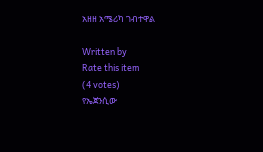አዘዘ አሜሪካ ገብተዋል

Written by
Rate this item
(4 votes)
የኤጀንሲው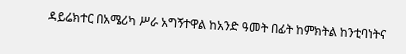ዳይሬክተር በአሜሪካ ሥራ አግኝተዋል ከአንድ ዓመት በፊት ከምክትል ከንቲባነትና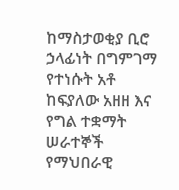ከማስታወቂያ ቢሮ ኃላፊነት በግምገማ የተነሱት አቶ ከፍያለው አዘዘ እና የግል ተቋማት ሠራተኞች የማህበራዊ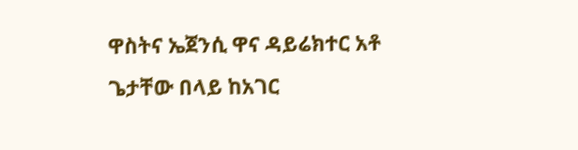ዋስትና ኤጀንሲ ዋና ዳይሬክተር አቶ ጌታቸው በላይ ከአገር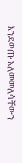እንደወጡ አለመመለሳቸውን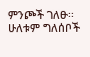ምንጮች ገለፁ፡፡ ሁለቱም ግለሰቦች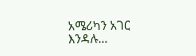አሜሪካን አገር እንዳሉ…